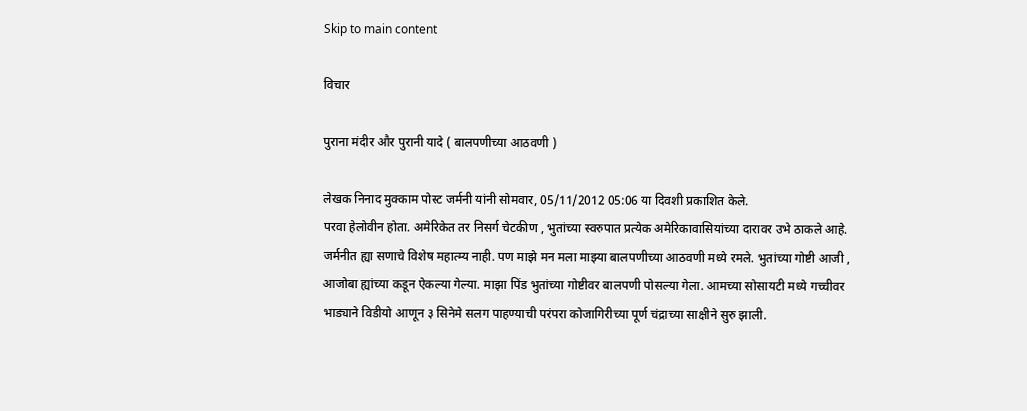Skip to main content

विचार

पुराना मंदीर और पुरानी यादे ( बालपणीच्या आठवणी )

लेखक निनाद मुक्काम पोस्ट जर्मनी यांनी सोमवार, 05/11/2012 05:06 या दिवशी प्रकाशित केले.
परवा हेलोवीन होता. अमेरिकेत तर निसर्ग चेटकीण , भुतांच्या स्वरुपात प्रत्येक अमेरिकावासियांच्या दारावर उभे ठाकले आहे. जर्मनीत ह्या सणाचे विशेष महात्म्य नाही. पण माझे मन मला माझ्या बालपणीच्या आठवणी मध्ये रमले. भुतांच्या गोष्टी आजी , आजोबा ह्यांच्या कडून ऐकल्या गेल्या. माझा पिंड भुतांच्या गोष्टीवर बालपणी पोसल्या गेला. आमच्या सोसायटी मध्ये गच्चीवर भाड्याने विडीयो आणून ३ सिनेमे सलग पाहण्याची परंपरा कोजागिरीच्या पूर्ण चंद्राच्या साक्षीने सुरु झाली.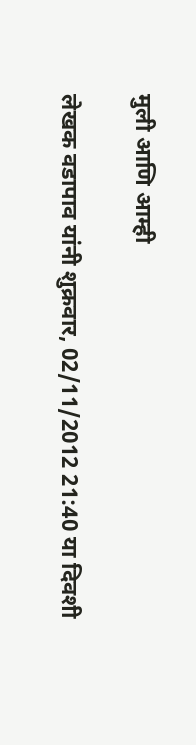मुली आणि आम्ही

लेखक वडापाव यांनी शुक्रवार, 02/11/2012 21:40 या दिवशी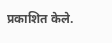प्रकाशित केले.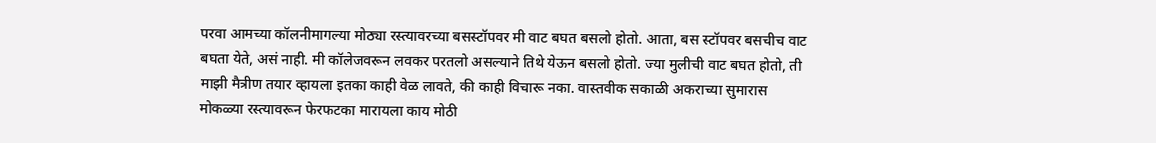परवा आमच्या कॉलनीमागल्या मोठ्या रस्त्यावरच्या बसस्टॉपवर मी वाट बघत बसलो होतो. आता, बस स्टॉपवर बसचीच वाट बघता येते, असं नाही. मी कॉलेजवरून लवकर परतलो असल्याने तिथे येऊन बसलो होतो. ज्या मुलीची वाट बघत होतो, ती माझी मैत्रीण तयार व्हायला इतका काही वेळ लावते, की काही विचारू नका. वास्तवीक सकाळी अकराच्या सुमारास मोकळ्या रस्त्यावरून फेरफटका मारायला काय मोठी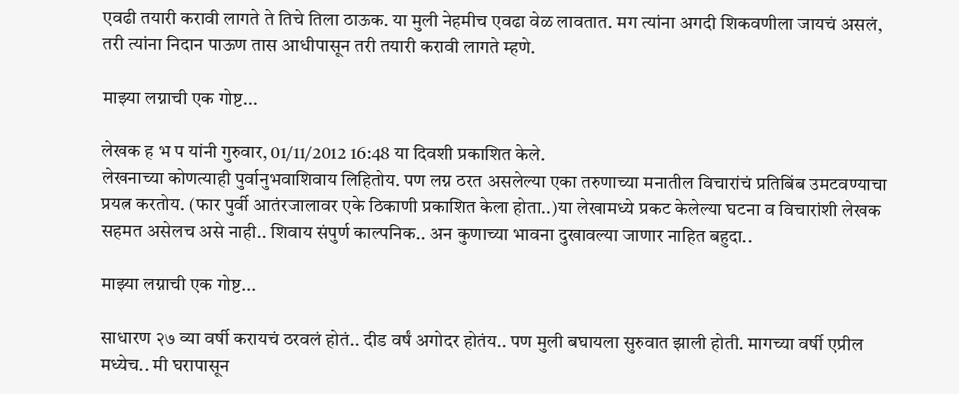एवढी तयारी करावी लागते ते तिचे तिला ठाऊक. या मुली नेहमीच एवढा वेळ लावतात. मग त्यांना अगदी शिकवणीला जायचं असलं, तरी त्यांना निदान पाऊण तास आधीपासून तरी तयारी करावी लागते म्हणे.

माझ्या लग्नाची एक गोष्ट...

लेखक ह भ प यांनी गुरुवार, 01/11/2012 16:48 या दिवशी प्रकाशित केले.
लेखनाच्या कोणत्याही पुर्वानुभवाशिवाय लिहितोय. पण लग्न ठरत असलेल्या एका तरुणाच्या मनातील विचारांचं प्रतिबिंब उमटवण्याचा प्रयत्न करतोय. (फार पुर्वी आतंरजालावर एके ठिकाणी प्रकाशित केला होता..)या लेखामध्ये प्रकट केलेल्या घटना व विचारांशी लेखक सहमत असेलच असे नाही.. शिवाय संपुर्ण काल्पनिक.. अन कुणाच्या भावना दुखावल्या जाणार नाहित बहुदा..

माझ्या लग्नाची एक गोष्ट...

साधारण २७ व्या वर्षी करायचं ठरवलं होतं.. दीड वर्षं अगोदर होतंय.. पण मुली बघायला सुरुवात झाली होती. मागच्या वर्षी एप्रील मध्येच.. मी घरापासून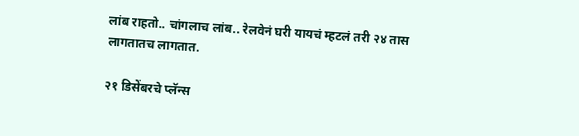लांब राहतो.. चांगलाच लांब.. रेलवेनं घरी यायचं म्हटलं तरी २४ तास लागतातच लागतात.

२१ डिसेंबरचे प्लॅन्स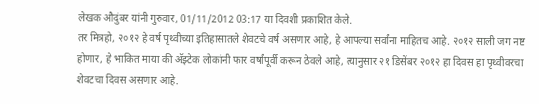लेखक औदुंबर यांनी गुरुवार, 01/11/2012 03:17 या दिवशी प्रकाशित केले.
तर मित्रहो, २०१२ हे वर्ष पृथ्वीच्या इतिहासातले शेवटचे वर्ष असणार आहे, हे आपल्या सर्वांना माहितच आहे. २०१२ साली जग नष्ट होणार, हे भाकित माया की अ‍ॅझ्टेक लोकांनी फार वर्षांपूर्वी करून ठेवले आहे, त्यानुसार २१ डिसेंबर २०१२ हा दिवस हा पृथ्वीवरचा शेवटचा दिवस असणार आहे.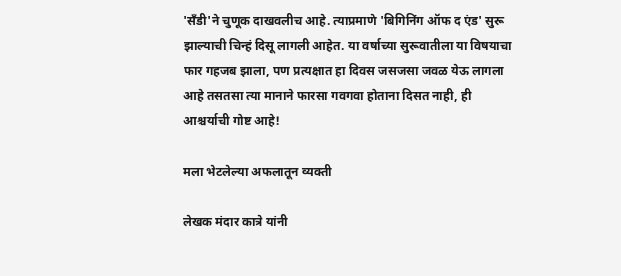'सॅंडी'ने चुणूक दाखवलीच आहे. त्याप्रमाणे 'बिगिनिंग ऑफ द एंड' सुरू झाल्याची चिन्हं दिसू लागली आहेत. या वर्षाच्या सुरूवातीला या विषयाचा फार गहजब झाला, पण प्रत्यक्षात हा दिवस जसजसा जवळ येऊ लागला आहे तसतसा त्या मानाने फारसा गवगवा होताना दिसत नाही, ही आश्चर्याची गोष्ट आहे!

मला भेटलेल्या अफलातून व्यक्ती

लेखक मंदार कात्रे यांनी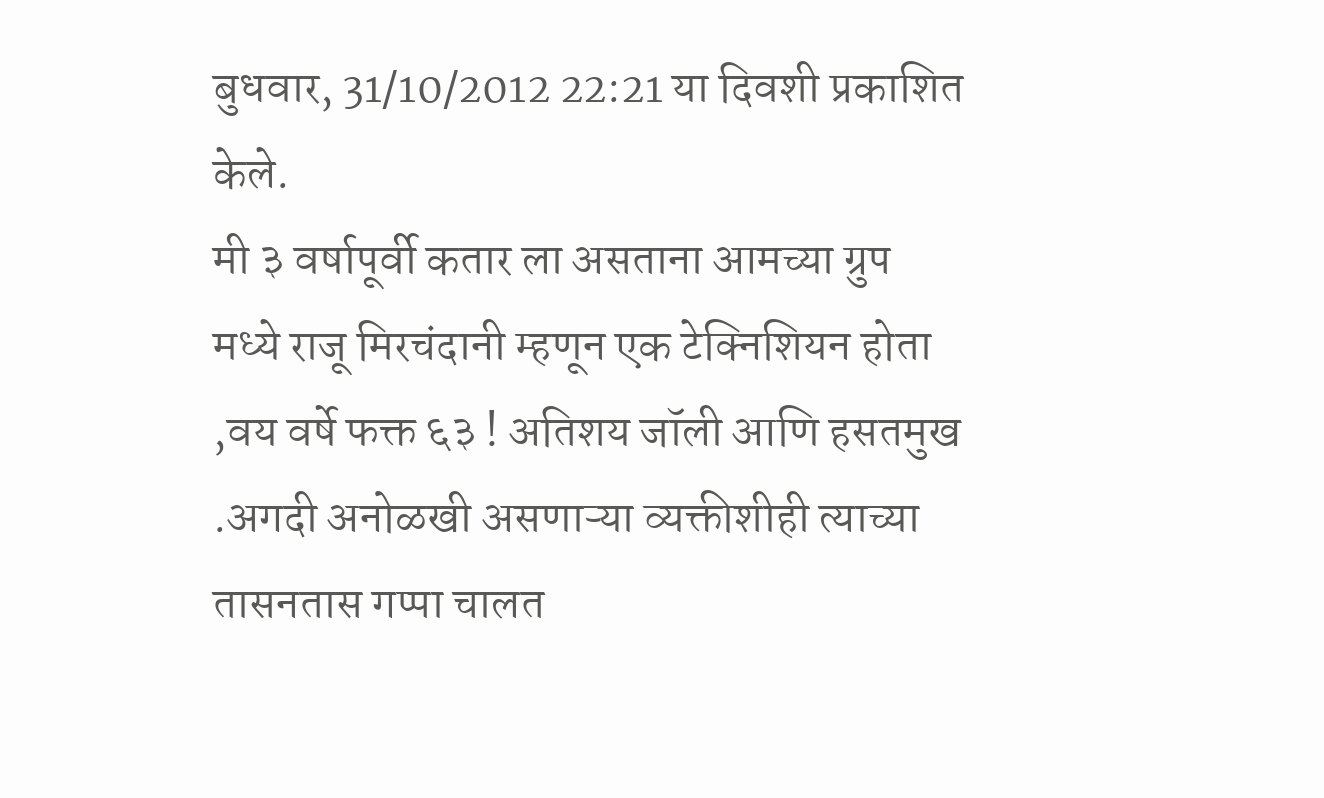बुधवार, 31/10/2012 22:21 या दिवशी प्रकाशित केले.
मी ३ वर्षापूर्वी कतार ला असताना आमच्या ग्रुप मध्ये राजू मिरचंदानी म्हणून एक टेक्निशियन होता ,वय वर्षे फक्त ६३ ! अतिशय जॉली आणि हसतमुख .अगदी अनोळखी असणाऱ्या व्यक्तीशीही त्याच्या तासनतास गप्पा चालत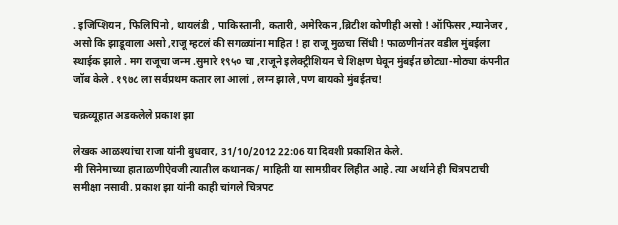. इजिप्शियन , फिलिपिनो , थायलंडी , पाकिस्तानी, कतारी, अमेरिकन ,ब्रिटीश कोणीही असो ! ऑफिसर ,म्यानेजर , असो कि झाडूवाला असो ,राजू म्हटलं की सगळ्यांना माहित ! हा राजू मुळचा सिंधी ! फाळणीनंतर वडील मुंबईला स्थाईक झाले . मग राजूचा जन्म .सुमारे १९५० चा ,राजूने इलेक्ट्रीशियन चे शिक्षण घेवून मुंबईत छोट्या-मोठ्या कंपनीत जॉब केले . १९७८ ला सर्वप्रथम कतार ला आलां , लग्न झाले ,पण बायको मुंबईतच!

चक्रव्यूहात अडकलेले प्रकाश झा

लेखक आळश्यांचा राजा यांनी बुधवार, 31/10/2012 22:06 या दिवशी प्रकाशित केले.
मी सिनेमाच्या हाताळणीऐवजी त्यातील कथानक/ माहिती या सामग्रीवर लिहीत आहे. त्या अर्थाने ही चित्रपटाची समीक्षा नसावी. प्रकाश झा यांनी काही चांगले चित्रपट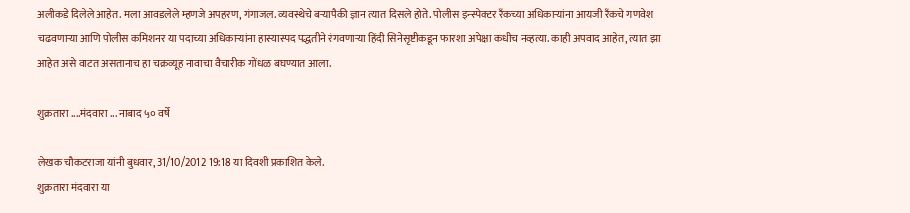अलीकडे दिलेले आहेत. मला आवडलेले म्हणजे अपहरण, गंगाजल. व्यवस्थेचे बर्‍यापैकी ज्ञान त्यात दिसले होते. पोलीस इन्स्पेक्टर रँकच्या अधिकार्‍यांना आयजी रँकचे गणवेश चढवणार्‍या आणि पोलीस कमिशनर या पदाच्या अधिकार्‍यांना हास्यास्पद पद्धतीने रंगवणार्‍या हिंदी सिनेसृष्टीकडून फारशा अपेक्षा कधीच नव्हत्या. काही अपवाद आहेत, त्यात झा आहेत असे वाटत असतानाच हा चक्रव्यूह नावाचा वैचारीक गोंधळ बघण्यात आला.

शुक्रतारा ....मंदवारा ... नाबाद ५० वर्षे

लेखक चौकटराजा यांनी बुधवार, 31/10/2012 19:18 या दिवशी प्रकाशित केले.
शुक्रतारा मंदवारा या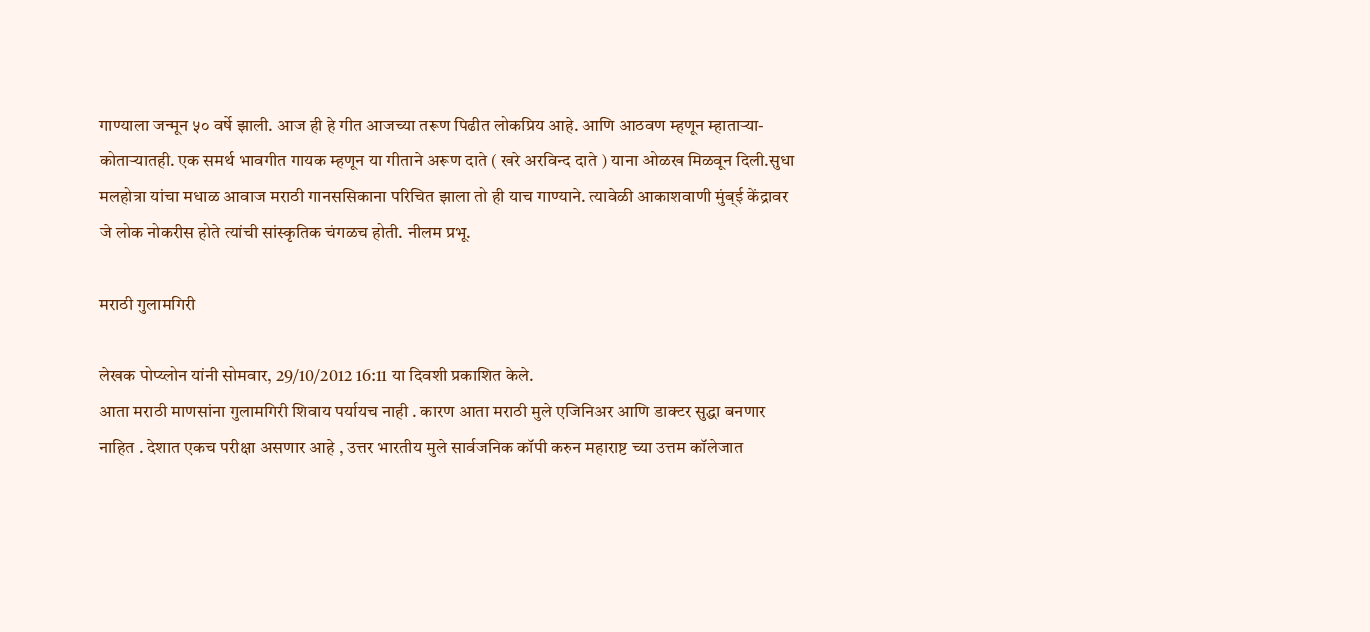गाण्याला जन्मून ५० वर्षे झाली. आज ही हे गीत आजच्या तरूण पिढीत लोकप्रिय आहे. आणि आठवण म्हणून म्हातार्‍या-कोतार्‍यातही. एक समर्थ भावगीत गायक म्हणून या गीताने अरूण दाते ( खरे अरविन्द दाते ) याना ओळख मिळवून दिली.सुधा मलहोत्रा यांचा मधाळ आवाज मराठी गानससिकाना परिचित झाला तो ही याच गाण्याने. त्यावेळी आकाशवाणी मुंब्ई केंद्रावर जे लोक नोकरीस होते त्यांची सांस्कृतिक चंगळच होती. नीलम प्रभू.

मराठी गुलामगिरी

लेखक पोप्य्लोन यांनी सोमवार, 29/10/2012 16:11 या दिवशी प्रकाशित केले.
आता मराठी माणसांना गुलामगिरी शिवाय पर्यायच नाही . कारण आता मराठी मुले एजिनिअर आणि डाक्टर सुद्धा बनणार नाहित . देशात एकच परीक्षा असणार आहे , उत्तर भारतीय मुले सार्वजनिक कॉपी करुन महाराष्ट च्या उत्तम कॉलेजात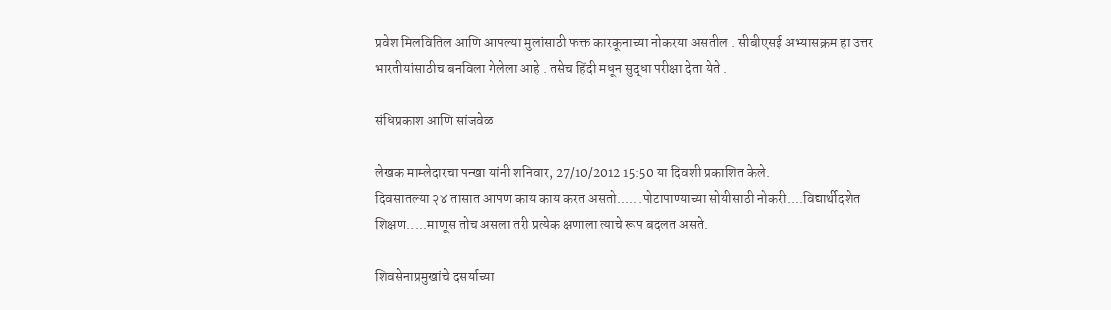प्रवेश मिलवितिल आणि आपल्या मुलांसाठी फक्त कारकूनाच्या नोकरया असतील . सीबीएसई अभ्यासक्रम हा उत्तर भारतीयांसाठीच बनविला गेलेला आहे . तसेच हिंदी मधून सुद्धा परीक्षा देता येते .

संधिप्रकाश आणि सांजवेळ

लेखक माम्लेदारचा पन्खा यांनी शनिवार, 27/10/2012 15:50 या दिवशी प्रकाशित केले.
दिवसातल्या २४ तासात आपण काय काय करत असतो......पोटापाण्याच्या सोयीसाठी नोकरी....विद्यार्थीदशेत शिक्षण.....माणूस तोच असला तरी प्रत्येक क्षणाला त्याचे रूप बदलत असते.

शिवसेनाप्रमुखांचे दसर्याच्या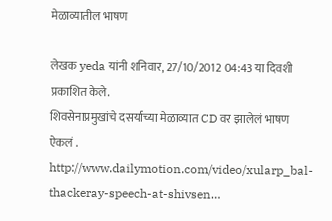मेळाव्यातील भाषण

लेखक yeda यांनी शनिवार, 27/10/2012 04:43 या दिवशी प्रकाशित केले.
शिवसेनाप्रमुखांचे दसर्याच्या मेळाव्यात CD वर झालेलं भाषण ऐकलं . http://www.dailymotion.com/video/xularp_bal-thackeray-speech-at-shivsen…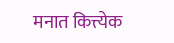मनात कित्त्येक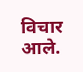विचार आले.